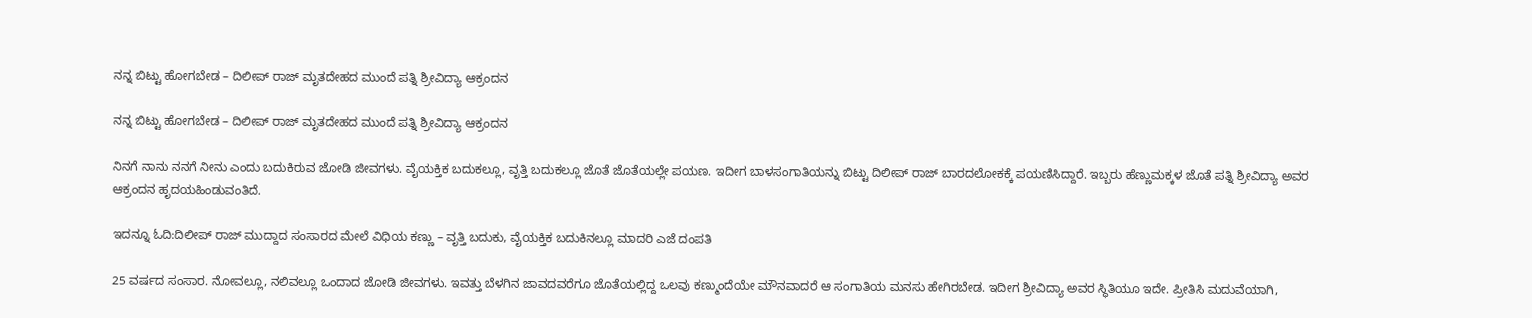ನನ್ನ ಬಿಟ್ಟು ಹೋಗಬೇಡ – ದಿಲೀಪ್ ರಾಜ್ ಮೃತದೇಹದ ಮುಂದೆ ಪತ್ನಿ ಶ್ರೀವಿದ್ಯಾ ಆಕ್ರಂದನ

ನನ್ನ ಬಿಟ್ಟು ಹೋಗಬೇಡ – ದಿಲೀಪ್ ರಾಜ್ ಮೃತದೇಹದ ಮುಂದೆ ಪತ್ನಿ ಶ್ರೀವಿದ್ಯಾ ಆಕ್ರಂದನ

ನಿನಗೆ ನಾನು ನನಗೆ ನೀನು ಎಂದು ಬದುಕಿರುವ ಜೋಡಿ ಜೀವಗಳು. ವೈಯಕ್ತಿಕ ಬದುಕಲ್ಲೂ, ವೃತ್ತಿ ಬದುಕಲ್ಲೂ ಜೊತೆ ಜೊತೆಯಲ್ಲೇ ಪಯಣ. ಇದೀಗ ಬಾಳಸಂಗಾತಿಯನ್ನು ಬಿಟ್ಟು ದಿಲೀಪ್ ರಾಜ್ ಬಾರದಲೋಕಕ್ಕೆ ಪಯಣಿಸಿದ್ದಾರೆ. ಇಬ್ಬರು ಹೆಣ್ಣುಮಕ್ಕಳ ಜೊತೆ ಪತ್ನಿ ಶ್ರೀವಿದ್ಯಾ ಅವರ ಆಕ್ರಂದನ ಹೃದಯಹಿಂಡುವಂತಿದೆ.

ಇದನ್ನೂ ಓದಿ:ದಿಲೀಪ್ ರಾಜ್ ಮುದ್ದಾದ ಸಂಸಾರದ ಮೇಲೆ ವಿಧಿಯ ಕಣ್ಣು – ವೃತ್ತಿ ಬದುಕು, ವೈಯಕ್ತಿಕ ಬದುಕಿನಲ್ಲೂ ಮಾದರಿ ಎಜೆ ದಂಪತಿ

25 ವರ್ಷದ ಸಂಸಾರ. ನೋವಲ್ಲೂ, ನಲಿವಲ್ಲೂ ಒಂದಾದ ಜೋಡಿ ಜೀವಗಳು. ಇವತ್ತು ಬೆಳಗಿನ ಜಾವದವರೆಗೂ ಜೊತೆಯಲ್ಲಿದ್ದ ಒಲವು ಕಣ್ಮುಂದೆಯೇ ಮೌನವಾದರೆ ಆ ಸಂಗಾತಿಯ ಮನಸು ಹೇಗಿರಬೇಡ. ಇದೀಗ ಶ್ರೀವಿದ್ಯಾ ಅವರ ಸ್ಥಿತಿಯೂ ಇದೇ. ಪ್ರೀತಿಸಿ ಮದುವೆಯಾಗಿ,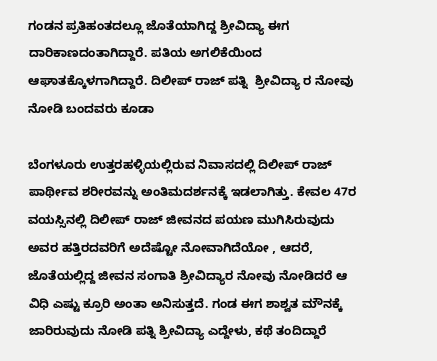ಗಂಡನ ಪ್ರತಿಹಂತದಲ್ಲೂ ಜೊತೆಯಾಗಿದ್ದ ಶ್ರೀವಿದ್ಯಾ ಈಗ ದಾರಿಕಾಣದಂತಾಗಿದ್ದಾರೆ. ಪತಿಯ ಅಗಲಿಕೆಯಿಂದ ಆಘಾತಕ್ಕೊಳಗಾಗಿದ್ದಾರೆ. ದಿಲೀಪ್ ರಾಜ್ ಪತ್ನಿ  ಶ್ರೀವಿದ್ಯಾ ರ ನೋವು ನೋಡಿ ಬಂದವರು ಕೂಡಾ

ಬೆಂಗಳೂರು ಉತ್ತರಹಳ್ಳಿಯಲ್ಲಿರುವ ನಿವಾಸದಲ್ಲಿ ದಿಲೀಪ್ ರಾಜ್ ಪಾರ್ಥೀವ ಶರೀರವನ್ನು ಅಂತಿಮದರ್ಶನಕ್ಕೆ ಇಡಲಾಗಿತ್ತು. ಕೇವಲ 47ರ ವಯಸ್ಸಿನಲ್ಲಿ ದಿಲೀಪ್ ರಾಜ್ ಜೀವನದ ಪಯಣ ಮುಗಿಸಿರುವುದು ಅವರ ಹತ್ತಿರದವರಿಗೆ ಅದೆಷ್ಟೋ ನೋವಾಗಿದೆಯೋ , ಆದರೆ, ಜೊತೆಯಲ್ಲಿದ್ದ ಜೀವನ ಸಂಗಾತಿ ಶ್ರೀವಿದ್ಯಾರ ನೋವು ನೋಡಿದರೆ ಆ ವಿಧಿ ಎಷ್ಟು ಕ್ರೂರಿ ಅಂತಾ ಅನಿಸುತ್ತದೆ. ಗಂಡ ಈಗ ಶಾಶ್ವತ ಮೌನಕ್ಕೆ ಜಾರಿರುವುದು ನೋಡಿ ಪತ್ನಿ ಶ್ರೀವಿದ್ಯಾ ಎದ್ದೇಳು, ಕಥೆ ತಂದಿದ್ದಾರೆ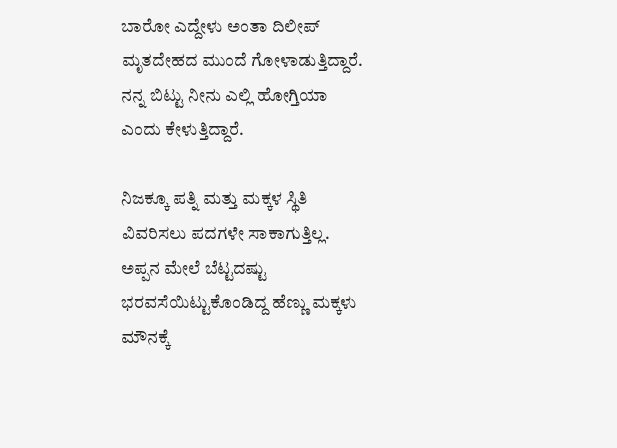ಬಾರೋ ಎದ್ದೇಳು ಅಂತಾ ದಿಲೀಪ್ ಮೃತದೇಹದ ಮುಂದೆ ಗೋಳಾಡುತ್ತಿದ್ದಾರೆ. ನನ್ನ ಬಿಟ್ಟು ನೀನು ಎಲ್ಲಿ ಹೋಗ್ತಿಯಾ ಎಂದು ಕೇಳುತ್ತಿದ್ದಾರೆ.

ನಿಜಕ್ಕೂ ಪತ್ನಿ ಮತ್ತು ಮಕ್ಕಳ ಸ್ಥಿತಿ ವಿವರಿಸಲು ಪದಗಳೇ ಸಾಕಾಗುತ್ತಿಲ್ಲ. ಅಪ್ಪನ ಮೇಲೆ ಬೆಟ್ಟದಷ್ಟು ಭರವಸೆಯಿಟ್ಟುಕೊಂಡಿದ್ದ ಹೆಣ್ಣು ಮಕ್ಕಳು ಮೌನಕ್ಕೆ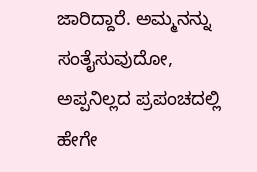ಜಾರಿದ್ದಾರೆ. ಅಮ್ಮನನ್ನು ಸಂತೈಸುವುದೋ, ಅಪ್ಪನಿಲ್ಲದ ಪ್ರಪಂಚದಲ್ಲಿ ಹೇಗೇ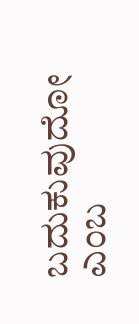ಬದುಕುವುದೋ ಎಂಬ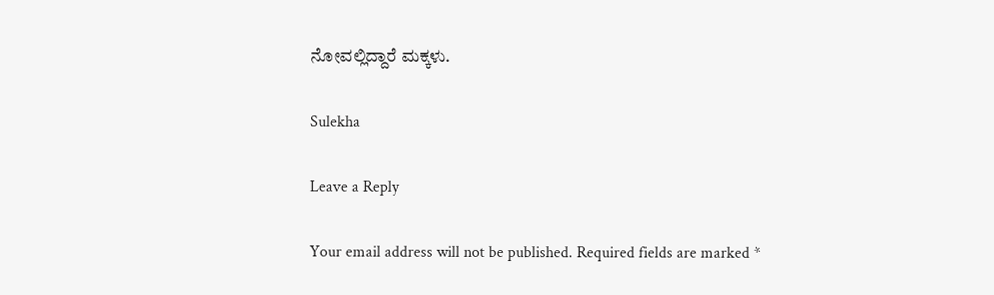ನೋವಲ್ಲಿದ್ದಾರೆ ಮಕ್ಕಳು.

Sulekha

Leave a Reply

Your email address will not be published. Required fields are marked *